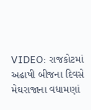VIDEO: રાજકોટમાં અઢાષી બીજના દિવસે મેઘરાજાના વધામણાં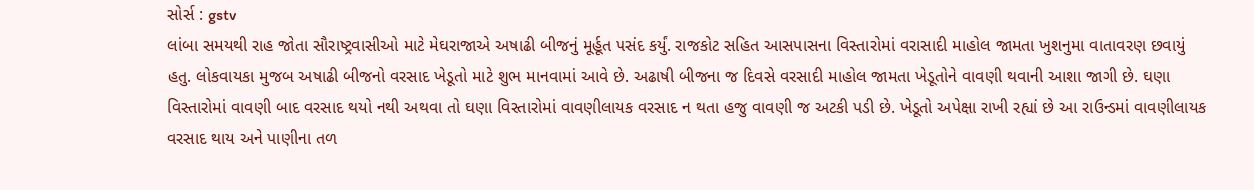સોર્સ : gstv
લાંબા સમયથી રાહ જોતા સૌરાષ્ટ્રવાસીઓ માટે મેઘરાજાએ અષાઢી બીજનું મૂર્હૂત પસંદ કર્યું. રાજકોટ સહિત આસપાસના વિસ્તારોમાં વરાસાદી માહોલ જામતા ખુશનુમા વાતાવરણ છવાયું હતુ. લોકવાયકા મુજબ અષાઢી બીજનો વરસાદ ખેડૂતો માટે શુભ માનવામાં આવે છે. અઢાષી બીજના જ દિવસે વરસાદી માહોલ જામતા ખેડૂતોને વાવણી થવાની આશા જાગી છે. ઘણા વિસ્તારોમાં વાવણી બાદ વરસાદ થયો નથી અથવા તો ઘણા વિસ્તારોમાં વાવણીલાયક વરસાદ ન થતા હજુ વાવણી જ અટકી પડી છે. ખેડૂતો અપેક્ષા રાખી રહ્યાં છે આ રાઉન્ડમાં વાવણીલાયક વરસાદ થાય અને પાણીના તળ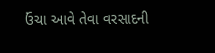ઉંચા આવે તેવા વરસાદની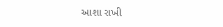આશા રાખી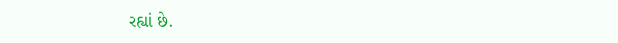રહ્યાં છે.